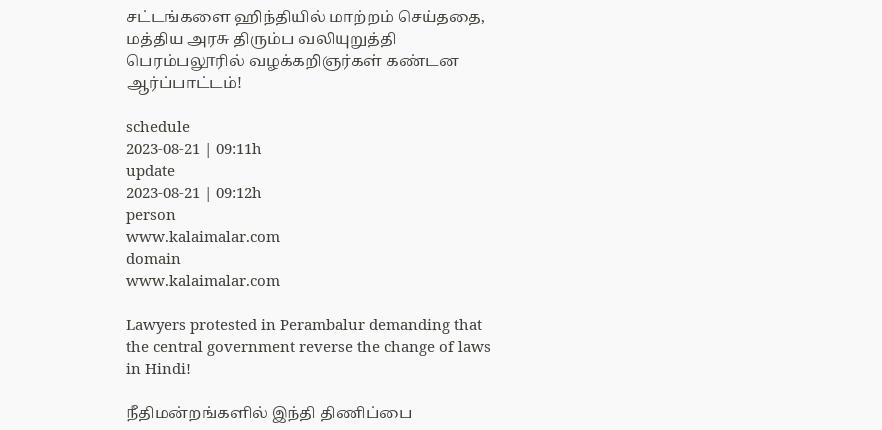சட்டங்களை ஹிந்தியில் மாற்றம் செய்ததை, மத்திய அரசு திரும்ப வலியுறுத்தி பெரம்பலூரில் வழக்கறிஞர்கள் கண்டன ஆர்ப்பாட்டம்!

schedule
2023-08-21 | 09:11h
update
2023-08-21 | 09:12h
person
www.kalaimalar.com
domain
www.kalaimalar.com

Lawyers protested in Perambalur demanding that the central government reverse the change of laws in Hindi!

நீதிமன்றங்களில் இந்தி திணிப்பை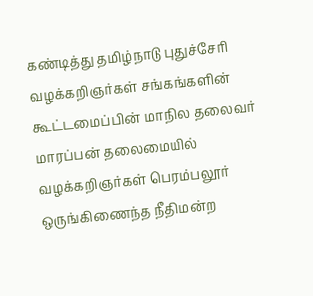கண்டித்து தமிழ்நாடு புதுச்சேரி வழக்கறிஞர்கள் சங்கங்களின் கூட்டமைப்பின் மாநில தலைவர் மாரப்பன் தலைமையில் வழக்கறிஞர்கள் பெரம்பலூர் ஒருங்கிணைந்த நீதிமன்ற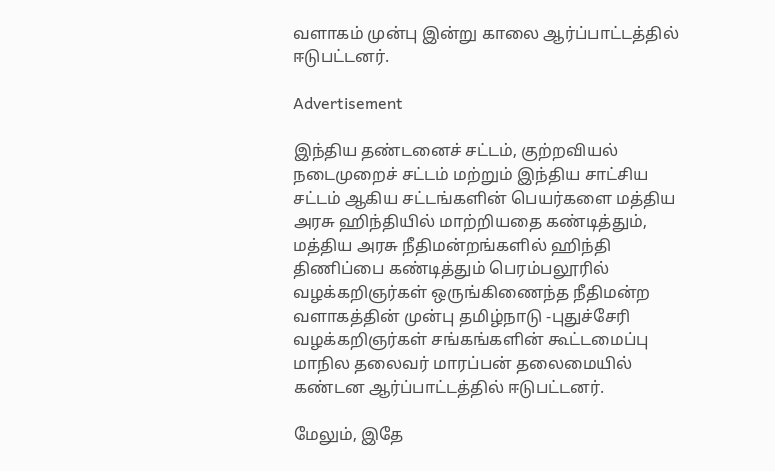வளாகம் முன்பு இன்று காலை ஆர்ப்பாட்டத்தில் ஈடுபட்டனர்.

Advertisement

இந்திய தண்டனைச் சட்டம், குற்றவியல் நடைமுறைச் சட்டம் மற்றும் இந்திய சாட்சிய சட்டம் ஆகிய சட்டங்களின் பெயர்களை மத்திய அரசு ஹிந்தியில் மாற்றியதை கண்டித்தும், மத்திய அரசு நீதிமன்றங்களில் ஹிந்தி திணிப்பை கண்டித்தும் பெரம்பலூரில் வழக்கறிஞர்கள் ஒருங்கிணைந்த நீதிமன்ற வளாகத்தின் முன்பு தமிழ்நாடு -புதுச்சேரி வழக்கறிஞர்கள் சங்கங்களின் கூட்டமைப்பு மாநில தலைவர் மாரப்பன் தலைமையில் கண்டன ஆர்ப்பாட்டத்தில் ஈடுபட்டனர்.

மேலும், இதே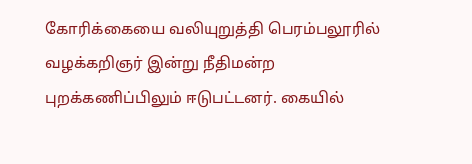கோரிக்கையை வலியுறுத்தி பெரம்பலூரில் வழக்கறிஞர் இன்று நீதிமன்ற புறக்கணிப்பிலும் ஈடுபட்டனர். கையில்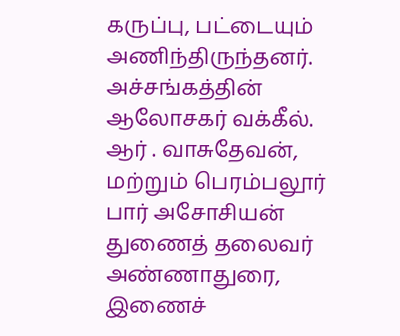கருப்பு, பட்டையும் அணிந்திருந்தனர். அச்சங்கத்தின் ஆலோசகர் வக்கீல். ஆர் . வாசுதேவன், மற்றும் பெரம்பலூர் பார் அசோசியன் துணைத் தலைவர் அண்ணாதுரை, இணைச்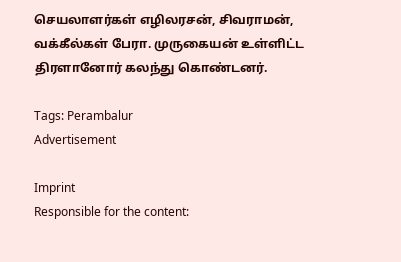செயலாளர்கள் எழிலரசன், சிவராமன், வக்கீல்கள் பேரா. முருகையன் உள்ளிட்ட திரளானோர் கலந்து கொண்டனர்.

Tags: Perambalur
Advertisement

Imprint
Responsible for the content: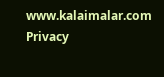www.kalaimalar.com
Privacy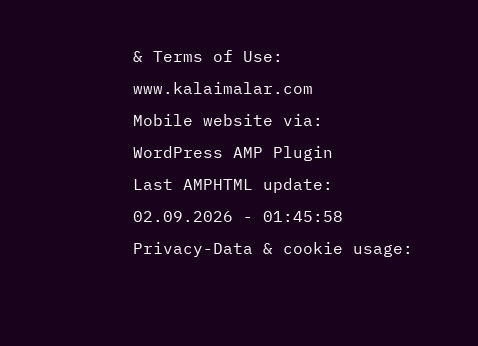& Terms of Use:
www.kalaimalar.com
Mobile website via:
WordPress AMP Plugin
Last AMPHTML update:
02.09.2026 - 01:45:58
Privacy-Data & cookie usage: